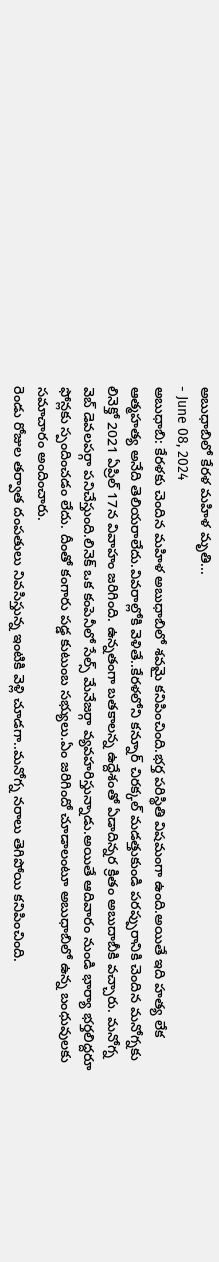అబుధాబిలో కేరళ మహిళ మృతి...
- June 08, 2024
అబుధాబి: కేరళకు చెందిన మహిళ అబుధాబిలో శవమై కనిపించింది.భర్త పరిస్థితి విషమంగా ఉంది.అయితే ఇది హత్య లేక ఆత్మహత్య అనేది తెలియరాలేదు.వివరాల్లోకి వెళితే..కేరళలోని కన్నూర్ చిరక్కల్ మడత్తుకుండి పరప్పురానికి చెందిన మనోగ్నకు లినెక్తో 2021 ఏప్రిల్ 17న వివాహం జరిగింది. ఉన్నతంగా బతకాలన్న ఉద్దేశంతో ఏడాదిన్నర క్రితం అబుదాబీకి వచ్చారు. మనోగ్న వెబ్ డెవలపర్గా పనిచేస్తుంది.లినెక్ ఒక కంపెనీలో సేల్స్ మేనేజర్గా వ్యవహరిస్తున్నాడు.అయితే ఆదివారం నుండి భార్యా భర్తలిద్దరూ ఫోన్లకు స్పందించడం లేదు. దీంతో కంగారు పడ్డ కుటుంబ సభ్యులు.ఏం జరిగిందో చూడాలంటూ అబుధాబిలో ఉన్న బంధువులకు సమాచారం అందించారు.
రెండు రోజుల తర్వాత దంపతులు నివసిస్తున్న ఇంటికి వెళ్లి చూడగా..మనోగ్న నరాలు తెగిపోయి కనిపించింది.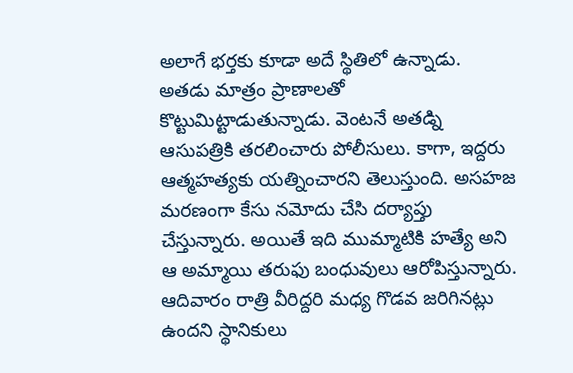అలాగే భర్తకు కూడా అదే స్థితిలో ఉన్నాడు. అతడు మాత్రం ప్రాణాలతో కొట్టుమిట్టాడుతున్నాడు. వెంటనే అతడ్ని ఆసుపత్రికి తరలించారు పోలీసులు. కాగా, ఇద్దరు ఆత్మహత్యకు యత్నించారని తెలుస్తుంది. అసహజ మరణంగా కేసు నమోదు చేసి దర్యాప్తు చేస్తున్నారు. అయితే ఇది ముమ్మాటికి హత్యే అని ఆ అమ్మాయి తరుఫు బంధువులు ఆరోపిస్తున్నారు. ఆదివారం రాత్రి వీరిద్దరి మధ్య గొడవ జరిగినట్లు ఉందని స్థానికులు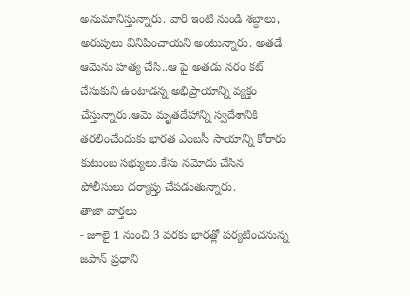అనుమానిస్తున్నారు. వారి ఇంటి నుండి శబ్దాలు, అరుపులు వినిపించాయని అంటున్నారు. అతడే ఆమెను హత్య చేసి..ఆ పై అతడు నరం కట్ చేసుకుని ఉంటాడన్న అభిప్రాయాన్ని వ్యక్తం చేస్తున్నారు.ఆమె మృతదేహాన్ని స్వదేశానికి తరలించేందుకు భారత ఎంబసీ సాయాన్ని కోరారు కుటుంబ సభ్యులు.కేసు నమోదు చేసిన పోలీసులు దర్యాప్తు చేపడుతున్నారు.
తాజా వార్తలు
- జూలై 1 నుంచి 3 వరకు భారత్లో పర్యటించనున్న జపాన్ ప్రధాని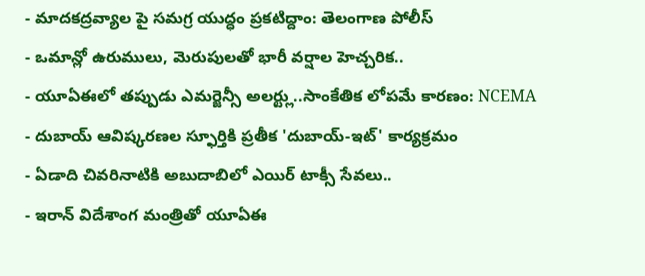- మాదకద్రవ్యాల పై సమగ్ర యుద్ధం ప్రకటిద్దాం: తెలంగాణ పోలీస్
- ఒమాన్లో ఉరుములు, మెరుపులతో భారీ వర్షాల హెచ్చరిక..
- యూఏఈలో తప్పుడు ఎమర్జెన్సీ అలర్ట్లు..సాంకేతిక లోపమే కారణం: NCEMA
- దుబాయ్ ఆవిష్కరణల స్ఫూర్తికి ప్రతీక 'దుబాయ్-ఇట్' కార్యక్రమం
- ఏడాది చివరినాటికి అబుదాబిలో ఎయిర్ టాక్సీ సేవలు..
- ఇరాన్ విదేశాంగ మంత్రితో యూఏఈ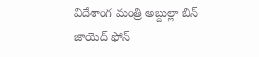విదేశాంగ మంత్రి అబ్దుల్లా బిన్ జాయెద్ ఫోన్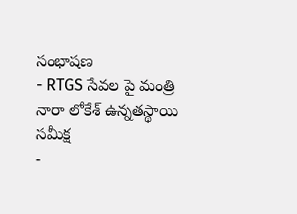సంభాషణ
- RTGS సేవల పై మంత్రి నారా లోకేశ్ ఉన్నతస్థాయి సమీక్ష
-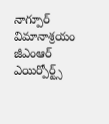నాగ్పూర్ విమానాశ్రయం జీఎంఆర్ ఎయిర్పోర్ట్స్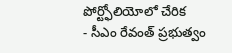పోర్ట్ఫోలియోలో చేరిక
- సీఎం రేవంత్ ప్రభుత్వం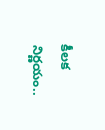కీలక నిర్ణయం..